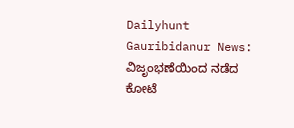Dailyhunt
Gauribidanur News: ವಿಜೃಂಭಣೆಯಿಂದ ನಡೆದ ಕೋಟೆ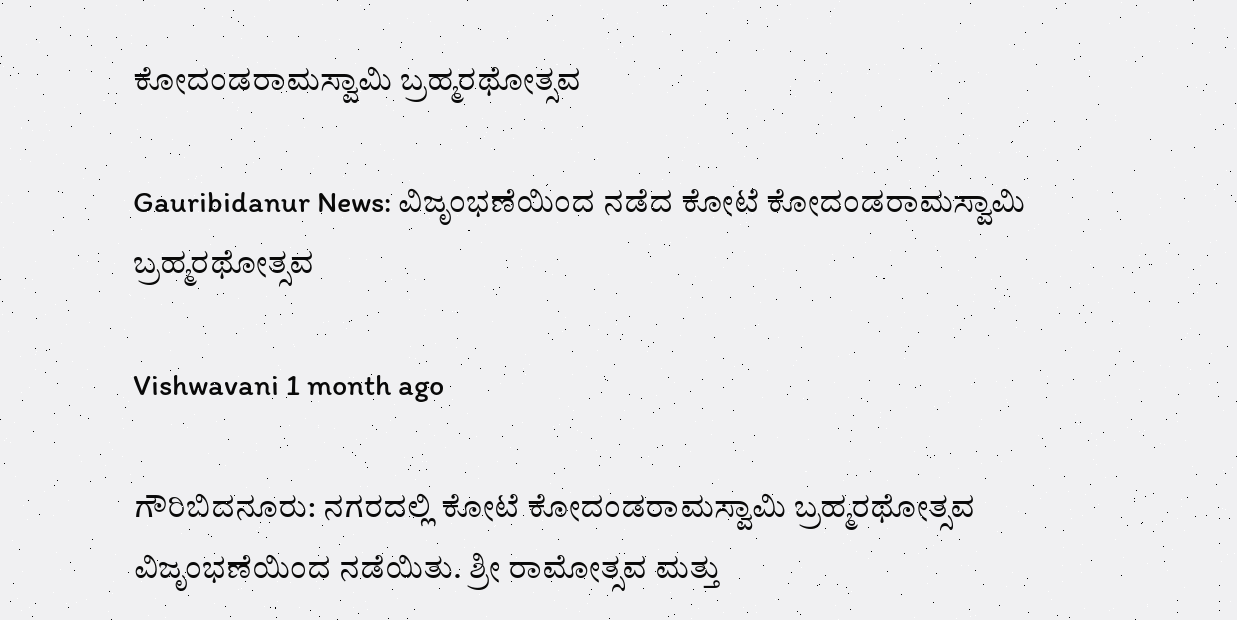ಕೋದಂಡರಾಮಸ್ವಾಮಿ ಬ್ರಹ್ಮರಥೋತ್ಸವ

Gauribidanur News: ವಿಜೃಂಭಣೆಯಿಂದ ನಡೆದ ಕೋಟೆ ಕೋದಂಡರಾಮಸ್ವಾಮಿ ಬ್ರಹ್ಮರಥೋತ್ಸವ

Vishwavani 1 month ago

ಗೌರಿಬಿದನೂರು: ನಗರದಲ್ಲಿ ಕೋಟೆ ಕೋದಂಡರಾಮಸ್ವಾಮಿ ಬ್ರಹ್ಮರಥೋತ್ಸವ ವಿಜೃಂಭಣೆಯಿಂದ ನಡೆಯಿತು. ಶ್ರೀ ರಾಮೋತ್ಸವ ಮತ್ತು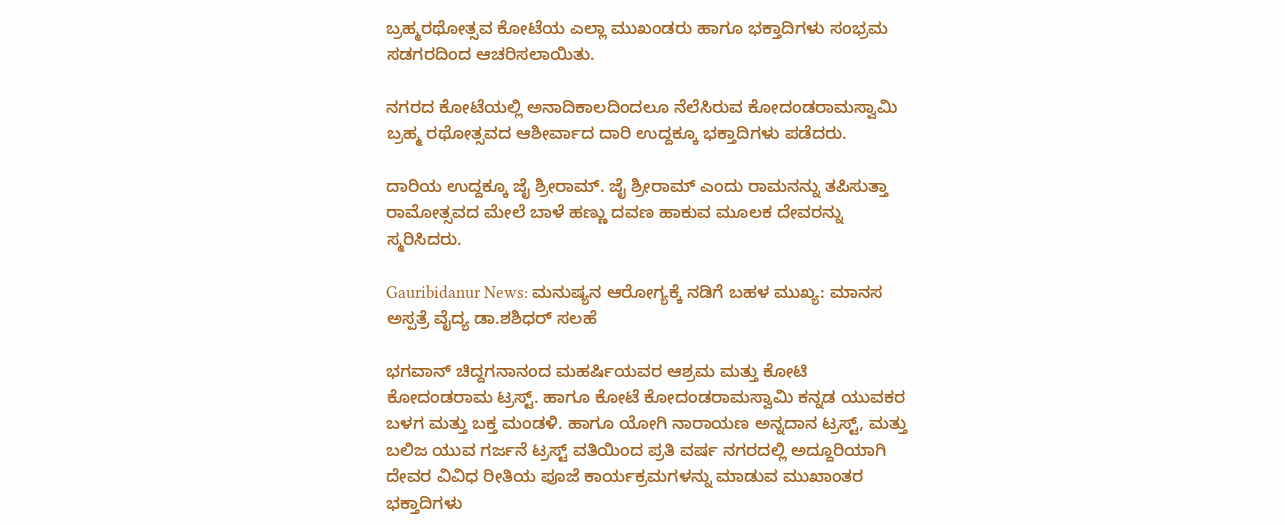ಬ್ರಹ್ಮರಥೋತ್ಸವ ಕೋಟೆಯ ಎಲ್ಲಾ ಮುಖಂಡರು ಹಾಗೂ ಭಕ್ತಾದಿಗಳು ಸಂಭ್ರಮ ಸಡಗರದಿಂದ ಆಚರಿಸಲಾಯಿತು.

ನಗರದ ಕೋಟೆಯಲ್ಲಿ ಅನಾದಿಕಾಲದಿಂದಲೂ ನೆಲೆಸಿರುವ ಕೋದಂಡರಾಮಸ್ವಾಮಿ ಬ್ರಹ್ಮ ರಥೋತ್ಸವದ ಆಶೀರ್ವಾದ ದಾರಿ ಉದ್ದಕ್ಕೂ ಭಕ್ತಾದಿಗಳು ಪಡೆದರು.

ದಾರಿಯ ಉದ್ದಕ್ಕೂ ಜೈ ಶ್ರೀರಾಮ್. ಜೈ ಶ್ರೀರಾಮ್ ಎಂದು ರಾಮನನ್ನು ತಪಿಸುತ್ತಾ ರಾಮೋತ್ಸವದ ಮೇಲೆ ಬಾಳೆ ಹಣ್ಣು ದವಣ ಹಾಕುವ ಮೂಲಕ ದೇವರನ್ನು ಸ್ಮರಿಸಿದರು.

Gauribidanur News: ಮನುಷ್ಯನ ಆರೋಗ್ಯಕ್ಕೆ ನಡಿಗೆ ಬಹಳ ಮುಖ್ಯ: ಮಾನಸ ಅಸ್ಪತ್ರೆ ವೈದ್ಯ ಡಾ.ಶಶಿಧರ್ ಸಲಹೆ

ಭಗವಾನ್ ಚಿದ್ದಗನಾನಂದ ಮಹರ್ಷಿಯವರ ಆಶ್ರಮ ಮತ್ತು ಕೋಟಿ ಕೋದಂಡರಾಮ ಟ್ರಸ್ಟ್. ಹಾಗೂ ಕೋಟೆ ಕೋದಂಡರಾಮಸ್ವಾಮಿ ಕನ್ನಡ ಯುವಕರ ಬಳಗ ಮತ್ತು ಬಕ್ತ ಮಂಡಳಿ. ಹಾಗೂ ಯೋಗಿ ನಾರಾಯಣ ಅನ್ನದಾನ ಟ್ರಸ್ಟ್, ಮತ್ತು ಬಲಿಜ ಯುವ ಗರ್ಜನೆ ಟ್ರಸ್ಟ್ ವತಿಯಿಂದ ಪ್ರತಿ ವರ್ಷ ನಗರದಲ್ಲಿ ಅದ್ದೂರಿಯಾಗಿ ದೇವರ ವಿವಿಧ ರೀತಿಯ ಪೂಜೆ ಕಾರ್ಯಕ್ರಮಗಳನ್ನು ಮಾಡುವ ಮುಖಾಂತರ ಭಕ್ತಾದಿಗಳು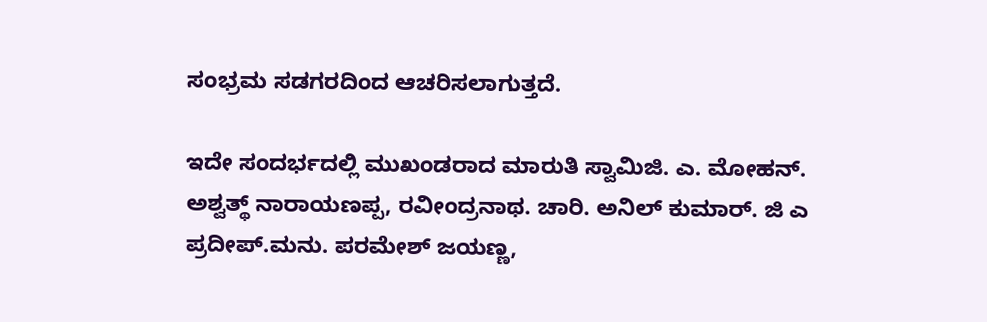ಸಂಭ್ರಮ ಸಡಗರದಿಂದ ಆಚರಿಸಲಾಗುತ್ತದೆ.

ಇದೇ ಸಂದರ್ಭದಲ್ಲಿ ಮುಖಂಡರಾದ ಮಾರುತಿ ಸ್ವಾಮಿಜಿ. ಎ. ಮೋಹನ್. ಅಶ್ವತ್ಥ್‌ ನಾರಾಯಣಪ್ಪ, ರವೀಂದ್ರನಾಥ. ಚಾರಿ. ಅನಿಲ್ ಕುಮಾರ್. ಜಿ ಎ ಪ್ರದೀಪ್.ಮನು. ಪರಮೇಶ್ ಜಯಣ್ಣ,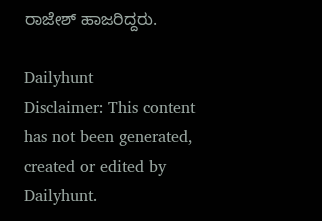ರಾಜೇಶ್ ಹಾಜರಿದ್ದರು.

Dailyhunt
Disclaimer: This content has not been generated, created or edited by Dailyhunt.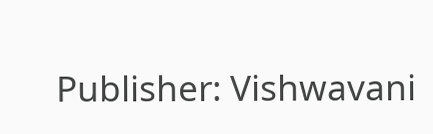Publisher: Vishwavani